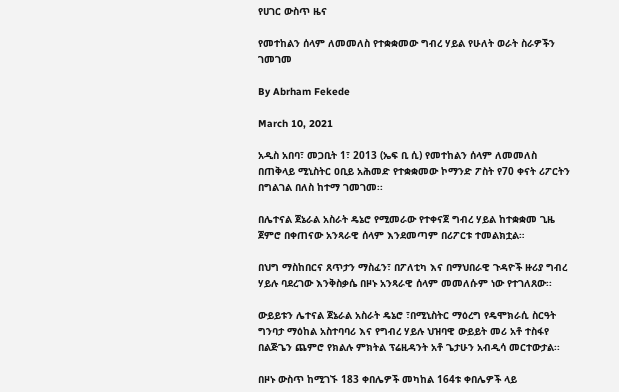የሀገር ውስጥ ዜና

የመተከልን ሰላም ለመመለስ የተቋቋመው ግብረ ሃይል የሁለት ወራት ስራዎችን ገመገመ

By Abrham Fekede

March 10, 2021

አዲስ አበባ፣ መጋቢት 1፣ 2013 (ኤፍ ቢ ሲ) የመተከልን ሰላም ለመመለስ በጠቅላይ ሚኒስትር ዐቢይ አሕመድ የተቋቋመው ኮማንድ ፖስት የ70 ቀናት ሪፖርትን በግልገል በለስ ከተማ ገመገመ፡፡

በሌተናል ጀኔራል አስራት ዴኔሮ የሚመራው የተቀናጀ ግብረ ሃይል ከተቋቋመ ጊዜ ጀምሮ በቀጠናው አንጻራዊ ሰላም እንደመጣም በሪፖርቱ ተመልክቷል።

በህግ ማስከበርና ጸጥታን ማስፈን፣ በፖለቲካ እና በማህበራዊ ጉዳዮች ዙሪያ ግብረ ሃይሉ ባደረገው እንቅስቃሴ በዞኑ አንጻራዊ ሰላም መመለሱም ነው የተገለጸው፡፡

ውይይቱን ሌተናል ጀኔራል አስራት ዴኔሮ ፣በሚኒስትር ማዕረግ የዴሞክራሲ ስርዓት ግንባታ ማዕከል አስተባባሪ እና የግብረ ሃይሉ ህዝባዊ ውይይት መሪ አቶ ተስፋየ በልጅጌን ጨምሮ የክልሉ ምክትል ፕሬዚዳንት አቶ ጌታሁን አብዲሳ መርተውታል፡፡

በዞኑ ውስጥ ከሚገኙ 183 ቀበሌዎች መካከል 164ቱ ቀበሌዎች ላይ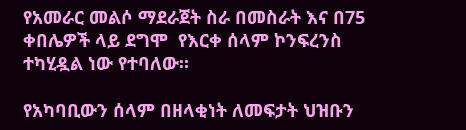የአመራር መልሶ ማደራጀት ስራ በመስራት እና በ75 ቀበሌዎች ላይ ደግሞ  የእርቀ ሰላም ኮንፍረንስ ተካሂዷል ነው የተባለው።

የአካባቢውን ሰላም በዘላቂነት ለመፍታት ህዝቡን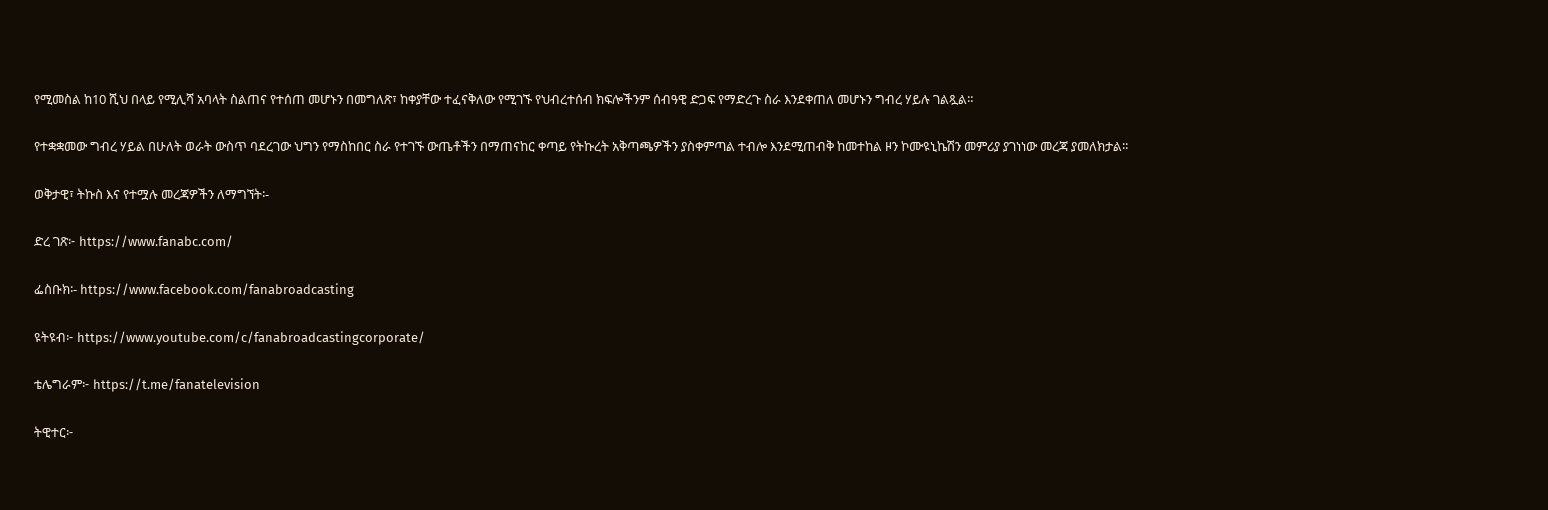የሚመስል ከ10 ሺህ በላይ የሚሊሻ አባላት ስልጠና የተሰጠ መሆኑን በመግለጽ፣ ከቀያቸው ተፈናቅለው የሚገኙ የህብረተሰብ ክፍሎችንም ሰብዓዊ ድጋፍ የማድረጉ ስራ እንደቀጠለ መሆኑን ግብረ ሃይሉ ገልጿል።

የተቋቋመው ግብረ ሃይል በሁለት ወራት ውስጥ ባደረገው ህግን የማስከበር ስራ የተገኙ ውጤቶችን በማጠናከር ቀጣይ የትኩረት አቅጣጫዎችን ያስቀምጣል ተብሎ እንደሚጠብቅ ከመተከል ዞን ኮሙዩኒኬሽን መምሪያ ያገነነው መረጃ ያመለክታል፡፡

ወቅታዊ፣ ትኩስ እና የተሟሉ መረጃዎችን ለማግኘት፡-

ድረ ገጽ፦ https://www.fanabc.com/

ፌስቡክ፡- https://www.facebook.com/fanabroadcasting

ዩትዩብ፦ https://www.youtube.com/c/fanabroadcastingcorporate/

ቴሌግራም፦ https://t.me/fanatelevision

ትዊተር፦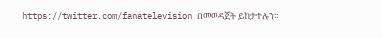https://twitter.com/fanatelevision በመወዳጀት ይከታተሉን፡፡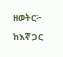ዘወትር፦ ከእኛ ጋር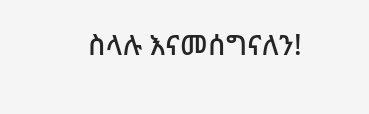ስላሉ እናመሰግናለን!